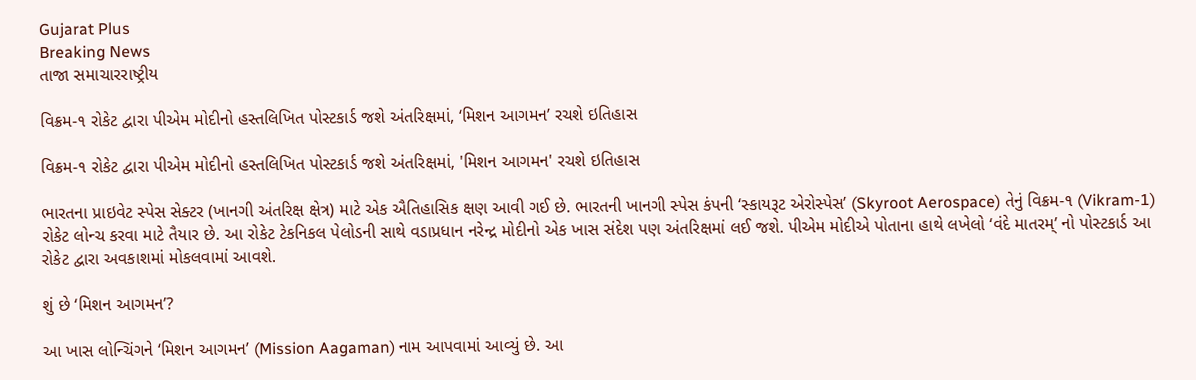Gujarat Plus
Breaking News
તાજા સમાચારરાષ્ટ્રીય

વિક્રમ-૧ રોકેટ દ્વારા પીએમ મોદીનો હસ્તલિખિત પોસ્ટકાર્ડ જશે અંતરિક્ષમાં, ‘મિશન આગમન’ રચશે ઇતિહાસ

વિક્રમ-૧ રોકેટ દ્વારા પીએમ મોદીનો હસ્તલિખિત પોસ્ટકાર્ડ જશે અંતરિક્ષમાં, 'મિશન આગમન' રચશે ઇતિહાસ

ભારતના પ્રાઇવેટ સ્પેસ સેક્ટર (ખાનગી અંતરિક્ષ ક્ષેત્ર) માટે એક ઐતિહાસિક ક્ષણ આવી ગઈ છે. ભારતની ખાનગી સ્પેસ કંપની ‘સ્કાયરૂટ એરોસ્પેસ’ (Skyroot Aerospace) તેનું વિક્રમ-૧ (Vikram-1) રોકેટ લોન્ચ કરવા માટે તૈયાર છે. આ રોકેટ ટેકનિકલ પેલોડની સાથે વડાપ્રધાન નરેન્દ્ર મોદીનો એક ખાસ સંદેશ પણ અંતરિક્ષમાં લઈ જશે. પીએમ મોદીએ પોતાના હાથે લખેલો ‘વંદે માતરમ્’ નો પોસ્ટકાર્ડ આ રોકેટ દ્વારા અવકાશમાં મોકલવામાં આવશે.

શું છે ‘મિશન આગમન’?

આ ખાસ લોન્ચિંગને ‘મિશન આગમન’ (Mission Aagaman) નામ આપવામાં આવ્યું છે. આ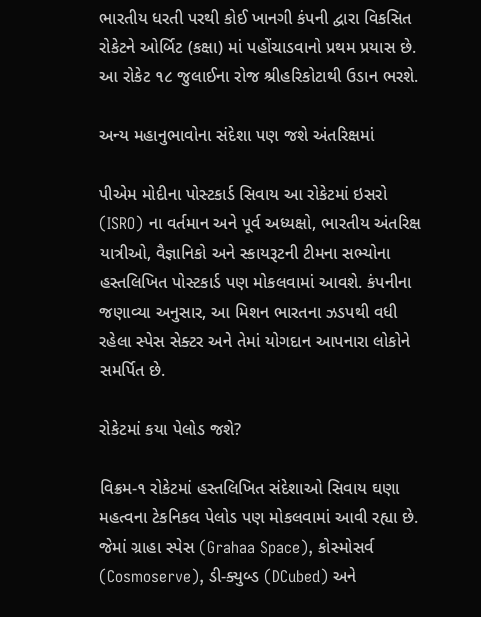ભારતીય ધરતી પરથી કોઈ ખાનગી કંપની દ્વારા વિકસિત રોકેટને ઓર્બિટ (કક્ષા) માં પહોંચાડવાનો પ્રથમ પ્રયાસ છે. આ રોકેટ ૧૮ જુલાઈના રોજ શ્રીહરિકોટાથી ઉડાન ભરશે.

અન્ય મહાનુભાવોના સંદેશા પણ જશે અંતરિક્ષમાં

પીએમ મોદીના પોસ્ટકાર્ડ સિવાય આ રોકેટમાં ઇસરો (ISRO) ના વર્તમાન અને પૂર્વ અધ્યક્ષો, ભારતીય અંતરિક્ષ યાત્રીઓ, વૈજ્ઞાનિકો અને સ્કાયરૂટની ટીમના સભ્યોના હસ્તલિખિત પોસ્ટકાર્ડ પણ મોકલવામાં આવશે. કંપનીના જણાવ્યા અનુસાર, આ મિશન ભારતના ઝડપથી વધી રહેલા સ્પેસ સેક્ટર અને તેમાં યોગદાન આપનારા લોકોને સમર્પિત છે.

રોકેટમાં કયા પેલોડ જશે?

વિક્રમ-૧ રોકેટમાં હસ્તલિખિત સંદેશાઓ સિવાય ઘણા મહત્વના ટેકનિકલ પેલોડ પણ મોકલવામાં આવી રહ્યા છે. જેમાં ગ્રાહા સ્પેસ (Grahaa Space), કોસ્મોસર્વ (Cosmoserve), ડી-ક્યુબ્ડ (DCubed) અને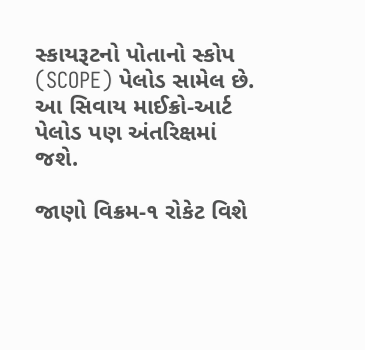સ્કાયરૂટનો પોતાનો સ્કોપ (SCOPE) પેલોડ સામેલ છે. આ સિવાય માઈક્રો-આર્ટ પેલોડ પણ અંતરિક્ષમાં જશે.

જાણો વિક્રમ-૧ રોકેટ વિશે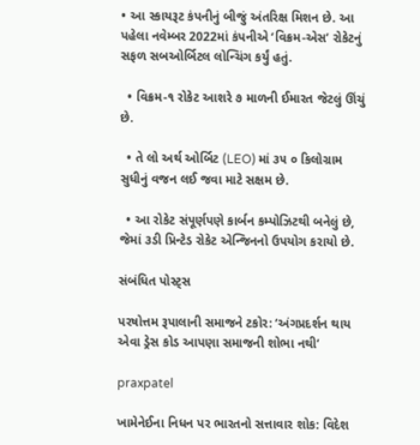• આ સ્કાયરૂટ કંપનીનું બીજું અંતરિક્ષ મિશન છે. આ પહેલા નવેમ્બર 2022માં કંપનીએ ‘વિક્રમ-એસ’ રોકેટનું સફળ સબઓર્બિટલ લોન્ચિંગ કર્યું હતું.

  • વિક્રમ-૧ રોકેટ આશરે ૭ માળની ઈમારત જેટલું ઊંચું છે.

  • તે લો અર્થ ઓર્બિટ (LEO) માં ૩૫ ૦ કિલોગ્રામ સુધીનું વજન લઈ જવા માટે સક્ષમ છે.

  • આ રોકેટ સંપૂર્ણપણે કાર્બન કમ્પોઝિટથી બનેલું છે, જેમાં ૩ડી પ્રિન્ટેડ રોકેટ એન્જિનનો ઉપયોગ કરાયો છે.

સંબંધિત પોસ્ટ્સ

પરષોત્તમ રૂપાલાની સમાજને ટકોર: ‘અંગપ્રદર્શન થાય એવા ડ્રેસ કોડ આપણા સમાજની શોભા નથી’

praxpatel

ખામેનેઈના નિધન પર ભારતનો સત્તાવાર શોક: વિદેશ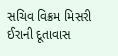સચિવ વિક્રમ મિસરી ઈરાની દૂતાવાસ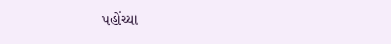પહોંચ્યા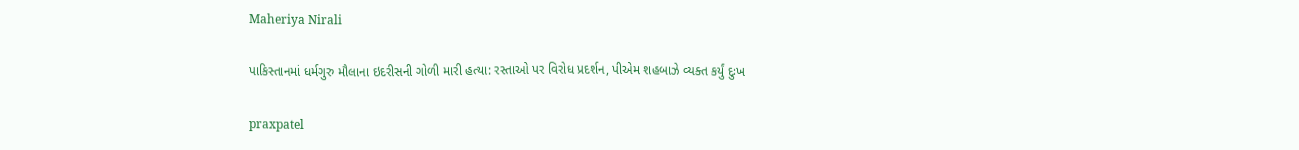Maheriya Nirali

પાકિસ્તાનમાં ધર્મગુરુ મૌલાના ઇદરીસની ગોળી મારી હત્યા: રસ્તાઓ પર વિરોધ પ્રદર્શન, પીએમ શહબાઝે વ્યક્ત કર્યું દુઃખ

praxpatel